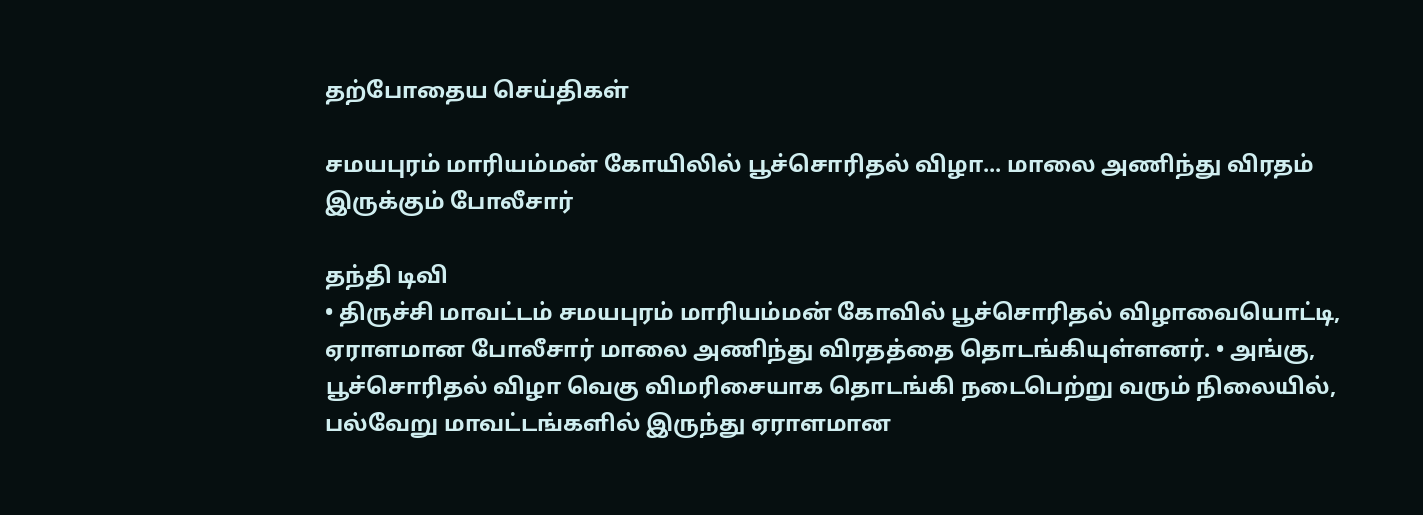தற்போதைய செய்திகள்

சமயபுரம் மாரியம்மன் கோயிலில் பூச்சொரிதல் விழா... மாலை அணிந்து விரதம் இருக்கும் போலீசார்

தந்தி டிவி
• திருச்சி மாவட்டம் சமயபுரம் மாரியம்மன் கோவில் பூச்சொரிதல் விழாவையொட்டி, ஏராளமான போலீசார் மாலை அணிந்து விரதத்தை தொடங்கியுள்ளனர். • அங்கு, பூச்சொரிதல் விழா வெகு விமரிசையாக தொடங்கி நடைபெற்று வரும் நிலையில், பல்வேறு மாவட்டங்களில் இருந்து ஏராளமான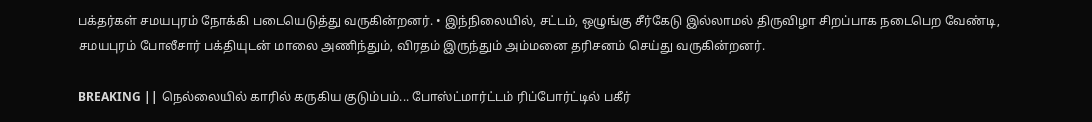பக்தர்கள் சமயபுரம் நோக்கி படையெடுத்து வருகின்றனர். • இந்நிலையில், சட்டம், ஒழுங்கு சீர்கேடு இல்லாமல் திருவிழா சிறப்பாக நடைபெற வேண்டி, சமயபுரம் போலீசார் பக்தியுடன் மாலை அணிந்தும், விரதம் இருந்தும் அம்மனை தரிசனம் செய்து வருகின்றனர்.

BREAKING || நெல்லையில் காரில் கருகிய குடும்பம்... போஸ்ட்மார்ட்டம் ரிப்போர்ட்டில் பகீர்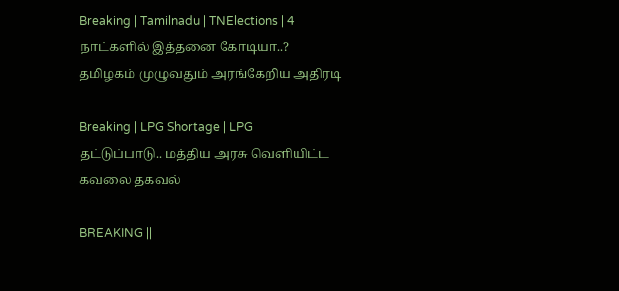Breaking | Tamilnadu | TNElections | 4 நாட்களில் இத்தனை கோடியா..? தமிழகம் முழுவதும் அரங்கேறிய அதிரடி

Breaking | LPG Shortage | LPG தட்டுப்பாடு.. மத்திய அரசு வெளியிட்ட கவலை தகவல்

BREAKING ||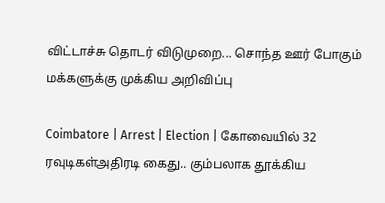விட்டாச்சு தொடர் விடுமுறை... சொந்த ஊர் போகும் மக்களுக்கு முக்கிய அறிவிப்பு

Coimbatore | Arrest | Election | கோவையில் 32 ரவுடிகள்அதிரடி கைது.. கும்பலாக தூக்கிய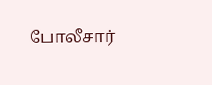போலீசார்